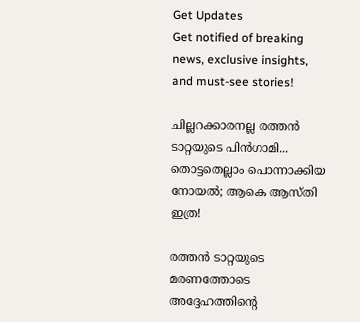Get Updates
Get notified of breaking news, exclusive insights, and must-see stories!

ചില്ലറക്കാരനല്ല രത്തന്‍ ടാറ്റയുടെ പിന്‍ഗാമി... തൊട്ടതെല്ലാം പൊന്നാക്കിയ നോയല്‍; ആകെ ആസ്തി ഇത്ര!

രത്തന്‍ ടാറ്റയുടെ മരണത്തോടെ അദ്ദേഹത്തിന്റെ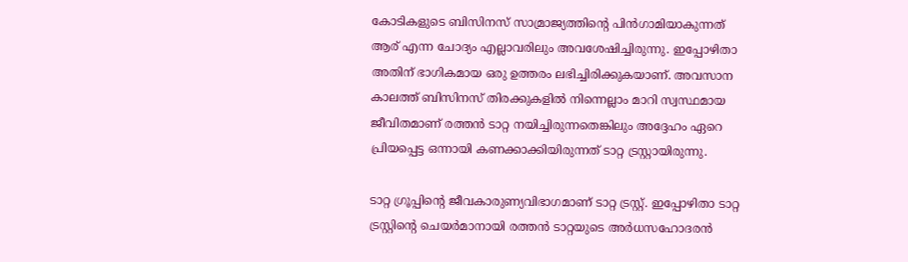കോടികളുടെ ബിസിനസ് സാമ്രാജ്യത്തിന്റെ പിന്‍ഗാമിയാകുന്നത് ആര് എന്ന ചോദ്യം എല്ലാവരിലും അവശേഷിച്ചിരുന്നു. ഇപ്പോഴിതാ അതിന് ഭാഗികമായ ഒരു ഉത്തരം ലഭിച്ചിരിക്കുകയാണ്. അവസാന കാലത്ത് ബിസിനസ് തിരക്കുകളില്‍ നിന്നെല്ലാം മാറി സ്വസ്ഥമായ ജീവിതമാണ് രത്തന്‍ ടാറ്റ നയിച്ചിരുന്നതെങ്കിലും അദ്ദേഹം ഏറെ പ്രിയപ്പെട്ട ഒന്നായി കണക്കാക്കിയിരുന്നത് ടാറ്റ ട്രസ്റ്റായിരുന്നു.

ടാറ്റ ഗ്രൂപ്പിന്റെ ജീവകാരുണ്യവിഭാഗമാണ് ടാറ്റ ട്രസ്റ്റ്. ഇപ്പോഴിതാ ടാറ്റ ട്രസ്റ്റിന്റെ ചെയര്‍മാനായി രത്തന്‍ ടാറ്റയുടെ അര്‍ധസഹോദരന്‍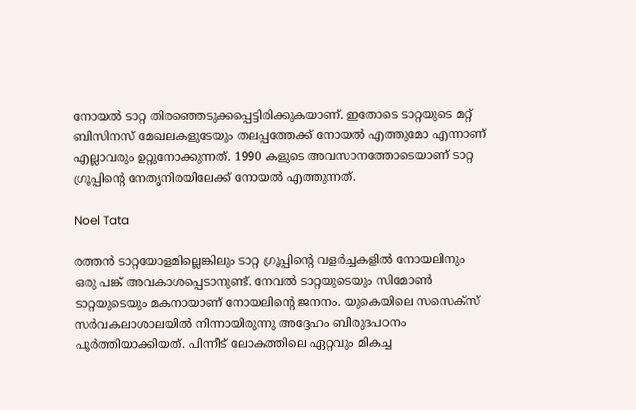നോയല്‍ ടാറ്റ തിരഞ്ഞെടുക്കപ്പെട്ടിരിക്കുകയാണ്. ഇതോടെ ടാറ്റയുടെ മറ്റ് ബിസിനസ് മേഖലകളുടേയും തലപ്പത്തേക്ക് നോയല്‍ എത്തുമോ എന്നാണ് എല്ലാവരും ഉറ്റുനോക്കുന്നത്. 1990 കളുടെ അവസാനത്തോടെയാണ് ടാറ്റ ഗ്രൂപ്പിന്റെ നേതൃനിരയിലേക്ക് നോയല്‍ എത്തുന്നത്.

Noel Tata

രത്തന്‍ ടാറ്റയോളമില്ലെങ്കിലും ടാറ്റ ഗ്രൂപ്പിന്റെ വളര്‍ച്ചകളില്‍ നോയലിനും ഒരു പങ്ക് അവകാശപ്പെടാനുണ്ട്. നേവല്‍ ടാറ്റയുടെയും സിമോണ്‍ ടാറ്റയുടെയും മകനായാണ് നോയലിന്റെ ജനനം. യുകെയിലെ സസെക്‌സ് സര്‍വകലാശാലയില്‍ നിന്നായിരുന്നു അദ്ദേഹം ബിരുദപഠനം പൂര്‍ത്തിയാക്കിയത്. പിന്നീട് ലോകത്തിലെ ഏറ്റവും മികച്ച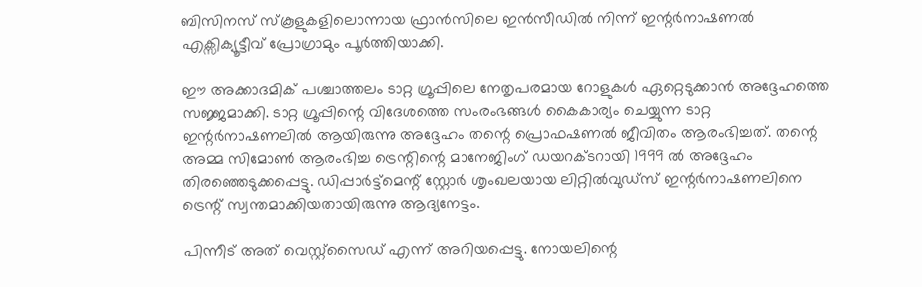ബിസിനസ് സ്‌കൂളുകളിലൊന്നായ ഫ്രാന്‍സിലെ ഇന്‍സീഡില്‍ നിന്ന് ഇന്റര്‍നാഷണല്‍ എക്സിക്യൂട്ടീവ് പ്രോഗ്രാമും പൂര്‍ത്തിയാക്കി.

ഈ അക്കാദമിക് പശ്ചാത്തലം ടാറ്റ ഗ്രൂപ്പിലെ നേതൃപരമായ റോളുകള്‍ ഏറ്റെടുക്കാന്‍ അദ്ദേഹത്തെ സജ്ജമാക്കി. ടാറ്റ ഗ്രൂപ്പിന്റെ വിദേശത്തെ സംരംഭങ്ങള്‍ കൈകാര്യം ചെയ്യുന്ന ടാറ്റ ഇന്റര്‍നാഷണലില്‍ ആയിരുന്നു അദ്ദേഹം തന്റെ പ്രൊഫഷണല്‍ ജീവിതം ആരംഭിച്ചത്. തന്റെ അമ്മ സിമോണ്‍ ആരംഭിച്ച ട്രെന്റിന്റെ മാനേജിംഗ് ഡയറക്ടറായി 1999 ല്‍ അദ്ദേഹം തിരഞ്ഞെടുക്കപ്പെട്ടു. ഡിപ്പാര്‍ട്ട്മെന്റ് സ്റ്റോര്‍ ശൃംഖലയായ ലിറ്റില്‍വുഡ്സ് ഇന്റര്‍നാഷണലിനെ ട്രെന്റ് സ്വന്തമാക്കിയതായിരുന്നു ആദ്യനേട്ടം.

പിന്നീട് അത് വെസ്റ്റ്സൈഡ് എന്ന് അറിയപ്പെട്ടു. നോയലിന്റെ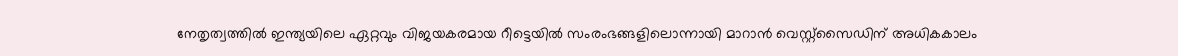നേതൃത്വത്തില്‍ ഇന്ത്യയിലെ ഏറ്റവും വിജയകരമായ റീട്ടെയില്‍ സംരംഭങ്ങളിലൊന്നായി മാറാന്‍ വെസ്റ്റ്‌സൈഡിന് അധികകാലം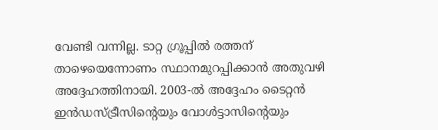വേണ്ടി വന്നില്ല. ടാറ്റ ഗ്രൂപ്പില്‍ രത്തന് താഴെയെന്നോണം സ്ഥാനമുറപ്പിക്കാന്‍ അതുവഴി അദ്ദേഹത്തിനായി. 2003-ല്‍ അദ്ദേഹം ടൈറ്റന്‍ ഇന്‍ഡസ്ട്രീസിന്റെയും വോള്‍ട്ടാസിന്റെയും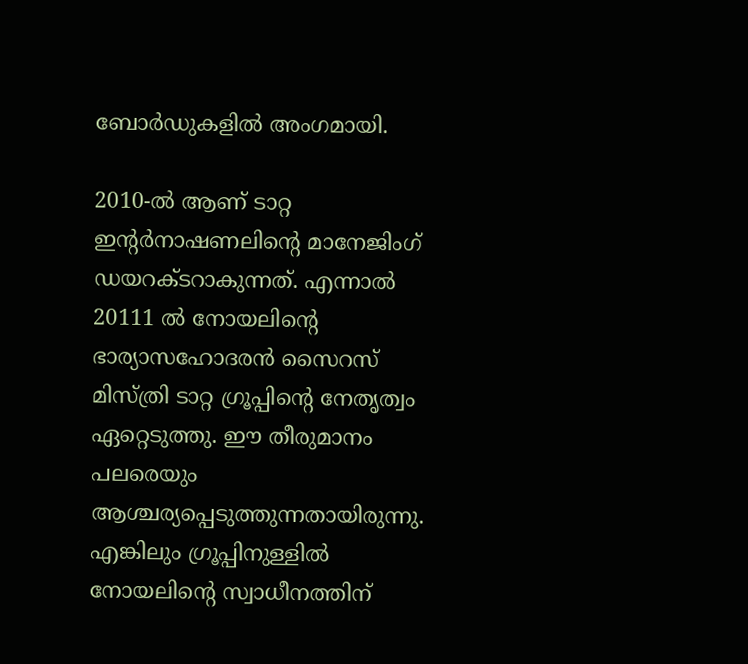ബോര്‍ഡുകളില്‍ അംഗമായി.

2010-ല്‍ ആണ് ടാറ്റ ഇന്റര്‍നാഷണലിന്റെ മാനേജിംഗ് ഡയറക്ടറാകുന്നത്. എന്നാല്‍ 20111 ല്‍ നോയലിന്റെ ഭാര്യാസഹോദരന്‍ സൈറസ് മിസ്ത്രി ടാറ്റ ഗ്രൂപ്പിന്റെ നേതൃത്വം ഏറ്റെടുത്തു. ഈ തീരുമാനം പലരെയും ആശ്ചര്യപ്പെടുത്തുന്നതായിരുന്നു. എങ്കിലും ഗ്രൂപ്പിനുള്ളില്‍ നോയലിന്റെ സ്വാധീനത്തിന്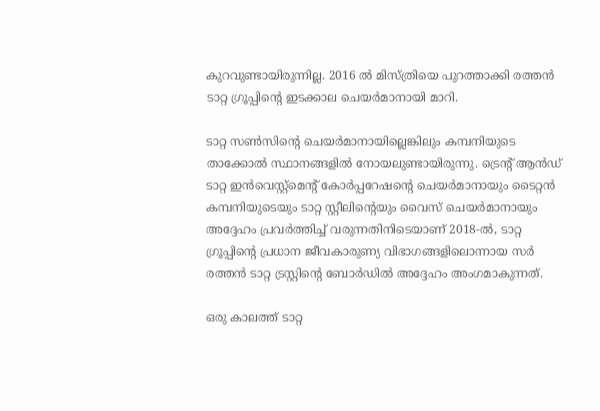കുറവുണ്ടായിരുന്നില്ല. 2016 ല്‍ മിസ്ത്രിയെ പുറത്താക്കി രത്തന്‍ ടാറ്റ ഗ്രൂപ്പിന്റെ ഇടക്കാല ചെയര്‍മാനായി മാറി.

ടാറ്റ സണ്‍സിന്റെ ചെയര്‍മാനായില്ലെങ്കിലും കമ്പനിയുടെ താക്കോല്‍ സ്ഥാനങ്ങളില്‍ നോയലുണ്ടായിരുന്നു. ട്രെന്റ് ആന്‍ഡ് ടാറ്റ ഇന്‍വെസ്റ്റ്മെന്റ് കോര്‍പ്പറേഷന്റെ ചെയര്‍മാനായും ടൈറ്റന്‍ കമ്പനിയുടെയും ടാറ്റ സ്റ്റീലിന്റെയും വൈസ് ചെയര്‍മാനായും അദ്ദേഹം പ്രവര്‍ത്തിച്ച് വരുന്നതിനിടെയാണ് 2018-ല്‍, ടാറ്റ ഗ്രൂപ്പിന്റെ പ്രധാന ജീവകാരുണ്യ വിഭാഗങ്ങളിലൊന്നായ സര്‍ രത്തന്‍ ടാറ്റ ട്രസ്റ്റിന്റെ ബോര്‍ഡില്‍ അദ്ദേഹം അംഗമാകുന്നത്.

ഒരു കാലത്ത് ടാറ്റ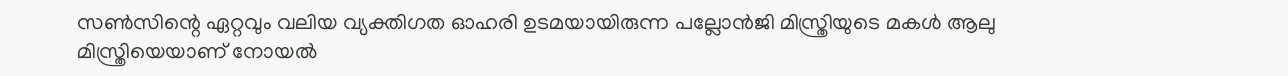സണ്‍സിന്റെ ഏറ്റവും വലിയ വ്യക്തിഗത ഓഹരി ഉടമയായിരുന്ന പല്ലോന്‍ജി മിസ്ത്രിയുടെ മകള്‍ ആലു മിസ്ത്രിയെയാണ് നോയല്‍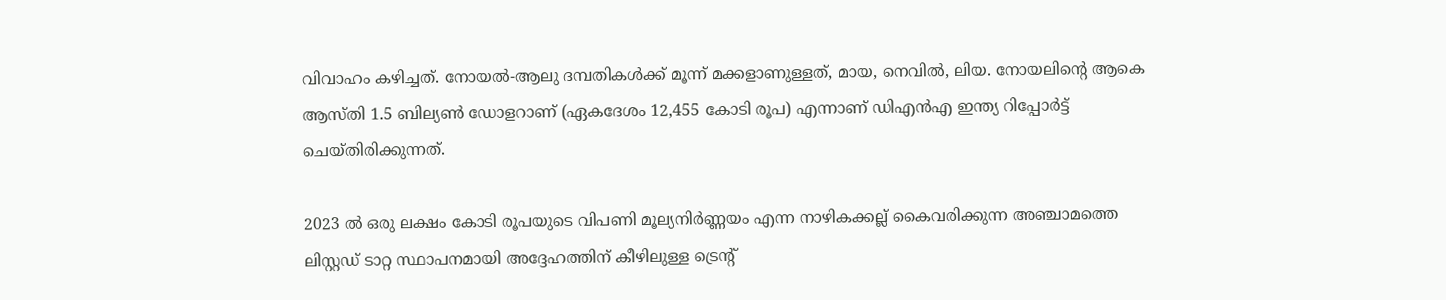വിവാഹം കഴിച്ചത്. നോയല്‍-ആലു ദമ്പതികള്‍ക്ക് മൂന്ന് മക്കളാണുള്ളത്, മായ, നെവില്‍, ലിയ. നോയലിന്റെ ആകെ ആസ്തി 1.5 ബില്യണ്‍ ഡോളറാണ് (ഏകദേശം 12,455 കോടി രൂപ) എന്നാണ് ഡിഎന്‍എ ഇന്ത്യ റിപ്പോര്‍ട്ട് ചെയ്തിരിക്കുന്നത്.

2023 ല്‍ ഒരു ലക്ഷം കോടി രൂപയുടെ വിപണി മൂല്യനിര്‍ണ്ണയം എന്ന നാഴികക്കല്ല് കൈവരിക്കുന്ന അഞ്ചാമത്തെ ലിസ്റ്റഡ് ടാറ്റ സ്ഥാപനമായി അദ്ദേഹത്തിന് കീഴിലുള്ള ട്രെന്റ്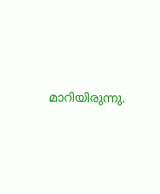മാറിയിരുന്നു.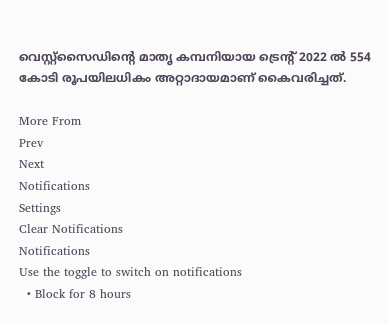വെസ്റ്റ്‌സൈഡിന്റെ മാതൃ കമ്പനിയായ ട്രെന്റ് 2022 ല്‍ 554 കോടി രൂപയിലധികം അറ്റാദായമാണ് കൈവരിച്ചത്.

More From
Prev
Next
Notifications
Settings
Clear Notifications
Notifications
Use the toggle to switch on notifications
  • Block for 8 hours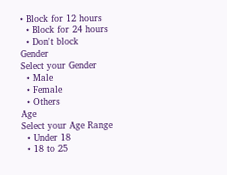• Block for 12 hours
  • Block for 24 hours
  • Don't block
Gender
Select your Gender
  • Male
  • Female
  • Others
Age
Select your Age Range
  • Under 18
  • 18 to 25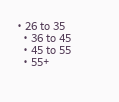• 26 to 35
  • 36 to 45
  • 45 to 55
  • 55+